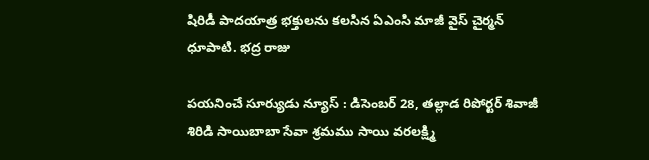షిరిడీ పాదయాత్ర భక్తులను కలసిన ఏఎంసి మాజీ వైస్ చైర్మన్ ధూపాటి. భద్ర రాజు

పయనించే సూర్యుడు న్యూస్ : డిసెంబర్ 28, తల్లాడ రిపోర్టర్ శివాజీ శిరిడి సాయిబాబా సేవా శ్రమము సాయి వరలక్ష్మి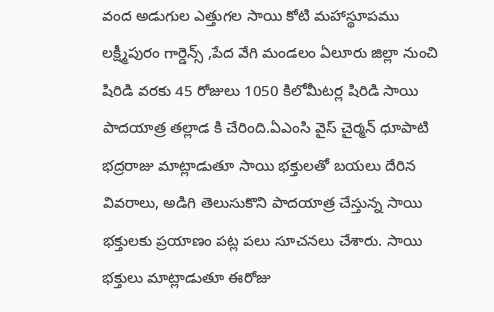వంద అడుగుల ఎత్తుగల సాయి కోటి మహాస్థూపము లక్ష్మీపురం గార్డెన్స్ ,పేద వేగి మండలం ఏలూరు జిల్లా నుంచి షిరిడి వరకు 45 రోజులు 1050 కిలోమీటర్ల షిరిడి సాయి పాదయాత్ర తల్లాడ కి చేరింది.ఏఎంసి వైస్ చైర్మన్ ధూపాటి భద్రరాజు మాట్లాడుతూ సాయి భక్తులతో బయలు దేరిన వివరాలు, అడిగి తెలుసుకొని పాదయాత్ర చేస్తున్న సాయి భక్తులకు ప్రయాణం పట్ల పలు సూచనలు చేశారు. సాయి భక్తులు మాట్లాడుతూ ఈరోజు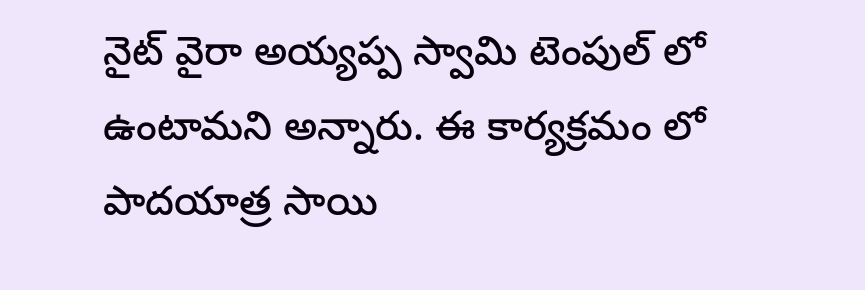నైట్ వైరా అయ్యప్ప స్వామి టెంపుల్ లో ఉంటామని అన్నారు. ఈ కార్యక్రమం లో పాదయాత్ర సాయి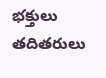భక్తులు తదితరులు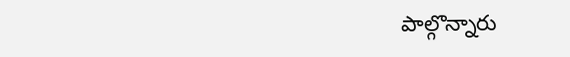పాల్గొన్నారు